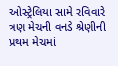ઓસ્ટ્રેલિયા સામે રવિવારે ત્રણ મેચની વનડે શ્રેણીની પ્રથમ મેચમાં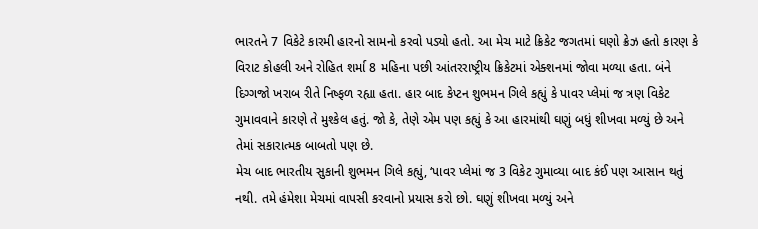ભારતને 7 વિકેટે કારમી હારનો સામનો કરવો પડ્યો હતો. આ મેચ માટે ક્રિકેટ જગતમાં ઘણો ક્રેઝ હતો કારણ કે વિરાટ કોહલી અને રોહિત શર્મા 8 મહિના પછી આંતરરાષ્ટ્રીય ક્રિકેટમાં એક્શનમાં જોવા મળ્યા હતા. બંને દિગ્ગજો ખરાબ રીતે નિષ્ફળ રહ્યા હતા. હાર બાદ કેપ્ટન શુભમન ગિલે કહ્યું કે પાવર પ્લેમાં જ ત્રણ વિકેટ ગુમાવવાને કારણે તે મુશ્કેલ હતું. જો કે, તેણે એમ પણ કહ્યું કે આ હારમાંથી ઘણું બધું શીખવા મળ્યું છે અને તેમાં સકારાત્મક બાબતો પણ છે.
મેચ બાદ ભારતીય સુકાની શુભમન ગિલે કહ્યું, ‘પાવર પ્લેમાં જ 3 વિકેટ ગુમાવ્યા બાદ કંઈ પણ આસાન થતું નથી. તમે હંમેશા મેચમાં વાપસી કરવાનો પ્રયાસ કરો છો. ઘણું શીખવા મળ્યું અને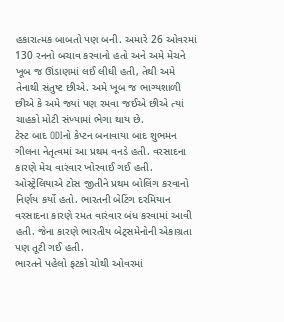હકારાત્મક બાબતો પણ બની. અમારે 26 ઓવરમાં 130 રનનો બચાવ કરવાનો હતો અને અમે મેચને ખૂબ જ ઊંડાણમાં લઈ લીધી હતી, તેથી અમે તેનાથી સંતુષ્ટ છીએ. અમે ખૂબ જ ભાગ્યશાળી છીએ કે અમે જ્યાં પણ રમવા જઈએ છીએ ત્યાં ચાહકો મોટી સંખ્યામાં ભેગા થાય છે.
ટેસ્ટ બાદ ODIનો કેપ્ટન બનાવાયા બાદ શુભમન ગીલના નેતૃત્વમાં આ પ્રથમ વનડે હતી. વરસાદના કારણે મેચ વારંવાર ખોરવાઈ ગઈ હતી. ઓસ્ટ્રેલિયાએ ટોસ જીતીને પ્રથમ બોલિંગ કરવાનો નિર્ણય કર્યો હતો. ભારતની બેટિંગ દરમિયાન વરસાદના કારણે રમત વારંવાર બંધ કરવામાં આવી હતી. જેના કારણે ભારતીય બેટ્સમેનોની એકાગ્રતા પણ તૂટી ગઈ હતી.
ભારતને પહેલો ફટકો ચોથી ઓવરમાં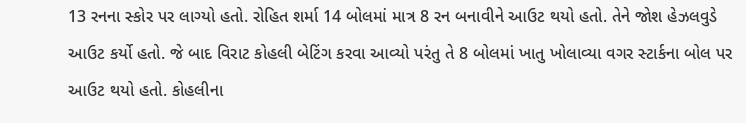13 રનના સ્કોર પર લાગ્યો હતો. રોહિત શર્મા 14 બોલમાં માત્ર 8 રન બનાવીને આઉટ થયો હતો. તેને જોશ હેઝલવુડે આઉટ કર્યો હતો. જે બાદ વિરાટ કોહલી બેટિંગ કરવા આવ્યો પરંતુ તે 8 બોલમાં ખાતુ ખોલાવ્યા વગર સ્ટાર્કના બોલ પર આઉટ થયો હતો. કોહલીના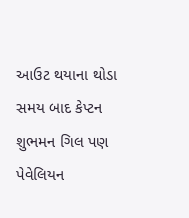આઉટ થયાના થોડા સમય બાદ કેપ્ટન શુભમન ગિલ પણ પેવેલિયન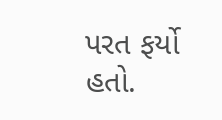પરત ફર્યો હતો.